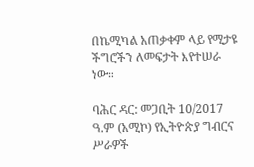በኬሚካል አጠቃቀም ላይ የሚታዩ ችግሮችን ለመፍታት እየተሠራ ነው።

ባሕር ዳር: መጋቢት 10/2017 ዓ.ም (አሚኮ) የኢትዮጵያ ግብርና ሥራዎች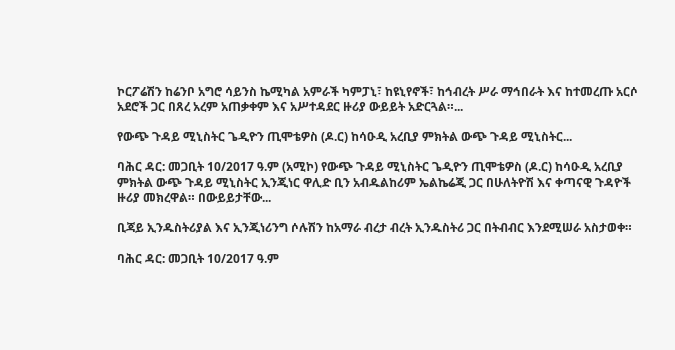ኮርፖሬሽን ከሬንቦ አግሮ ሳይንስ ኬሚካል አምራች ካምፓኒ፣ ከዩኒየኖች፣ ከኅብረት ሥራ ማኅበራት እና ከተመረጡ አርሶ አደሮች ጋር በጸረ አረም አጠቃቀም እና አሥተዳደር ዙሪያ ውይይት አድርጓል።...

የውጭ ጉዳይ ሚኒስትር ጌዲዮን ጢሞቴዎስ (ዶ.ር) ከሳዑዲ አረቢያ ምክትል ውጭ ጉዳይ ሚኒስትር...

ባሕር ዳር: መጋቢት 10/2017 ዓ.ም (አሚኮ) የውጭ ጉዳይ ሚኒስትር ጌዲዮን ጢሞቴዎስ (ዶ.ር) ከሳዑዲ አረቢያ ምክትል ውጭ ጉዳይ ሚኒስትር ኢንጂነር ዋሊድ ቢን አብዱልከሪም ኤልኬሬጂ ጋር በሁለትዮሽ እና ቀጣናዊ ጉዳዮች ዙሪያ መክረዋል። በውይይታቸው...

ቢጃይ ኢንዱስትሪያል እና ኢንጂነሪንግ ሶሉሽን ከአማራ ብረታ ብረት ኢንዱስትሪ ጋር በትብብር እንደሚሠራ አስታወቀ።

ባሕር ዳር: መጋቢት 10/2017 ዓ.ም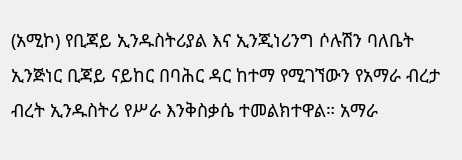(አሚኮ) የቢጃይ ኢንዱስትሪያል እና ኢንጂነሪንግ ሶሉሽን ባለቤት ኢንጅነር ቢጃይ ናይከር በባሕር ዳር ከተማ የሚገኘውን የአማራ ብረታ ብረት ኢንዱስትሪ የሥራ እንቅስቃሴ ተመልክተዋል። አማራ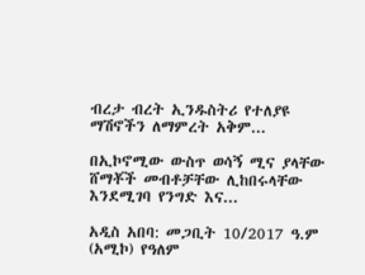ብረታ ብረት ኢንዱስትሪ የተለያዩ ማሽኖችን ለማምረት አቅም...

በኢኮኖሚው ውስጥ ወሳኝ ሚና ያላቸው ሸማቾች መብቶቻቸው ሊከበሩላቸው እንደሚገባ የንግድ እና...

አዲስ አበባ: መጋቢት 10/2017 ዓ.ም (አሚኮ) የዓለም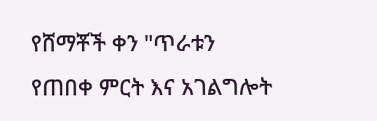የሸማቾች ቀን "ጥራቱን የጠበቀ ምርት እና አገልግሎት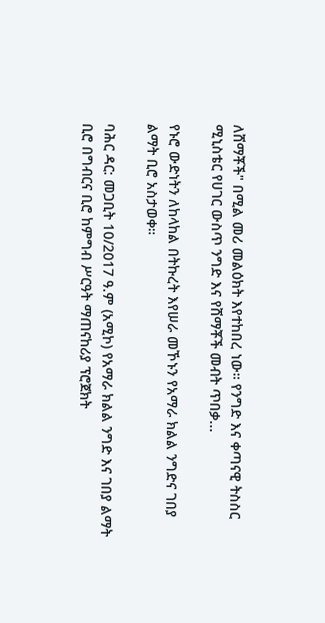ለሸማቾች" በሚል መሪ መልዕክት እየተከበረ ነው። የንግድ እና ቀጣናዊ ትስስር ሚኒስቴር የሀገር ውስጥ ንግድ እና የሸማቾች መብት ጥበቃ...

የኑሮ ውድነትን ለከላከል በትኩረት እየሠራ መኾኑን የአማራ ክልል ንግድና ገበያ ልማት ቢሮ አስታወቀ።

ባሕር ዳር: መጋቢት 10/2017 ዓ.ም (አሚኮ) የአማራ ክልል ንግድ እና ገበያ ልማት ቢሮ በግብርና ቢሮ ከምግብ ሥርዓት ማጠናከሪያ ፕሮጀክት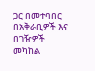ጋር በመተባበር በአቅራቢዎች እና በገዥዎች መካከል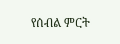የሰብል ምርት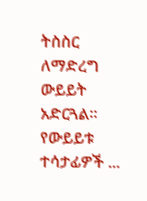ትስስር ለማድረግ ውይይት አድርጓል። የውይይቱ ተሳታፊዎች ...